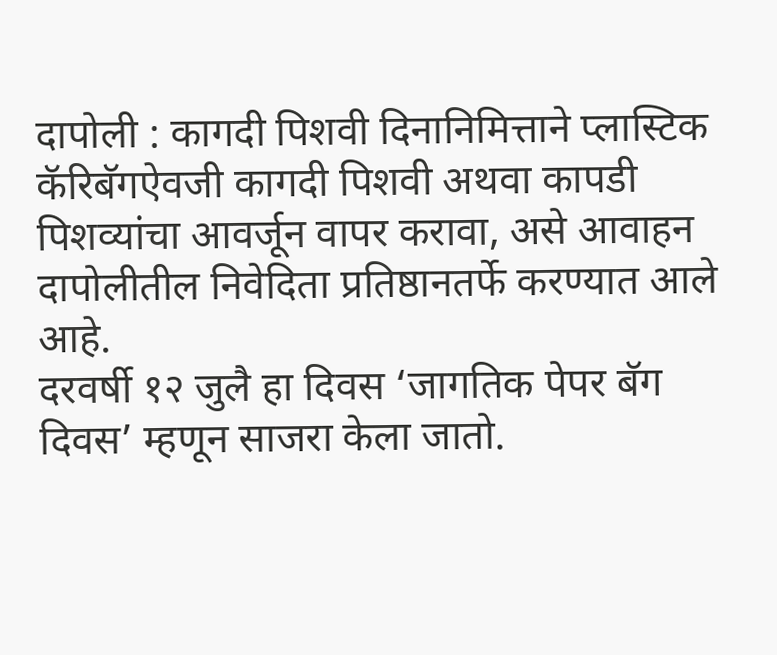दापोली : कागदी पिशवी दिनानिमित्ताने प्लास्टिक कॅरिबॅगऐवजी कागदी पिशवी अथवा कापडी पिशव्यांचा आवर्जून वापर करावा, असे आवाहन दापोलीतील निवेदिता प्रतिष्ठानतर्फे करण्यात आले आहे.
दरवर्षी १२ जुलै हा दिवस ‘जागतिक पेपर बॅग दिवस’ म्हणून साजरा केला जातो.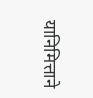यानिमित्ताने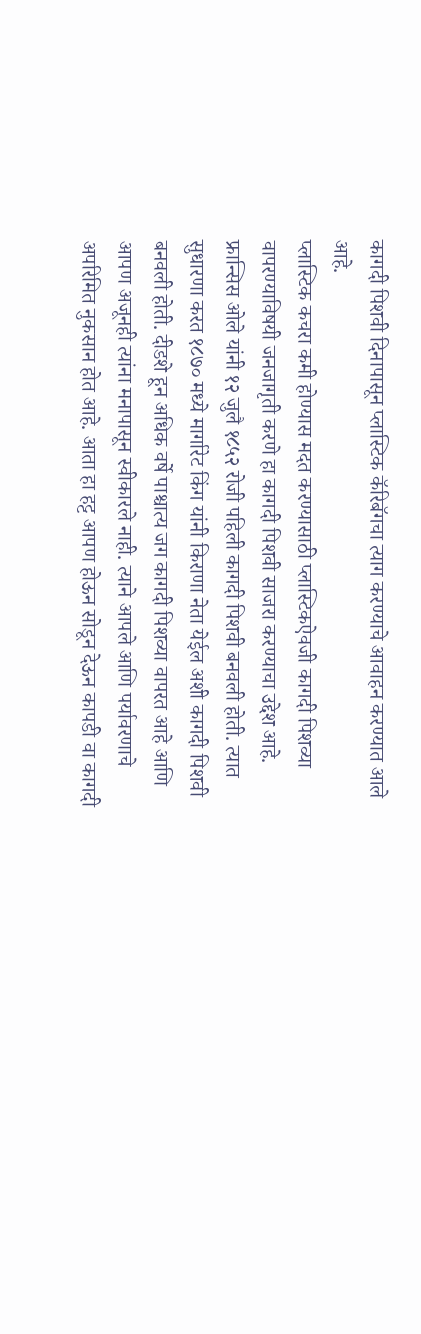कागदी पिशवी दिनापासून प्लास्टिक कॅरिबॅगचा त्याग करण्याचे आवाहन करण्यात आले आहे.
प्लास्टिक कचरा कमी होण्यास मदत करण्यासाठी प्लास्टिकऐवजी कागदी पिशव्या वापरण्याविषयी जनजागृती करणे हा कागदी पिशवी साजरा करण्याचा उद्देश आहे. फ्रान्सिस ओले यांनी १२ जुलै १८५२ रोजी पहिली कागदी पिशवी बनवली होती. त्यात सुधारणा करत १८७० मध्ये मार्गारेट किंग यांनी किराणा नेता येईल अशी कागदी पिशवी बनवली होती. दीडशे हून अधिक वर्षे पाश्चात्य जग कागदी पिशव्या वापरत आहे आणि आपण अजूनही त्यांना मनापासून स्वीकारले नाही. त्याने आपले आणि पर्यावरणाचे अपरिमित नुकसान होत आहे. आता हा हट्ट आपण होऊन सोडून देऊन कापडी वा कागदी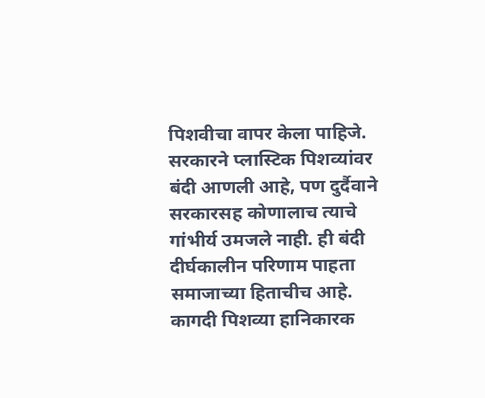पिशवीचा वापर केला पाहिजे. सरकारने प्लास्टिक पिशव्यांवर बंदी आणली आहे, पण दुर्दैवाने सरकारसह कोणालाच त्याचे गांभीर्य उमजले नाही. ही बंदी दीर्घकालीन परिणाम पाहता समाजाच्या हिताचीच आहे.
कागदी पिशव्या हानिकारक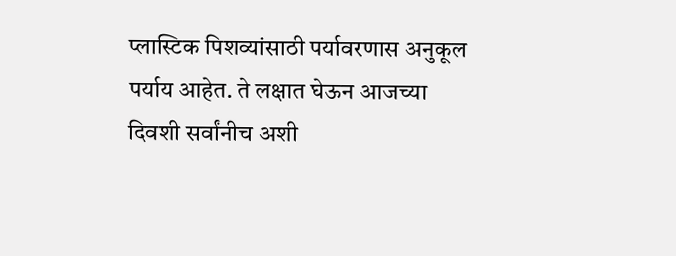प्लास्टिक पिशव्यांसाठी पर्यावरणास अनुकूल पर्याय आहेत. ते लक्षात घेऊन आजच्या दिवशी सर्वांनीच अशी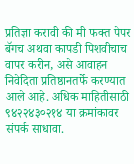प्रतिज्ञा करावी की मी फक्त पेपर बॅगच अथवा कापडी पिशवीचाच वापर करीन, असे आवाहन निवेदिता प्रतिष्ठानतर्फे करण्यात आले आहे. अधिक माहितीसाठी ९४२२४३०२१४ या क्रमांकावर संपर्क साधावा.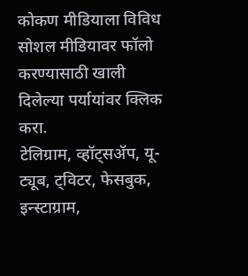कोकण मीडियाला विविध सोशल मीडियावर फॉलो करण्यासाठी खाली दिलेल्या पर्यायांवर क्लिक करा.
टेलिग्राम, व्हॉट्सॲप, यू-ट्यूब, ट्विटर, फेसबुक, इन्स्टाग्राम,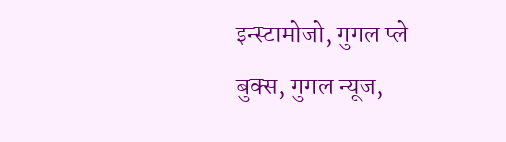इन्स्टामोजो, गुगल प्ले बुक्स, गुगल न्यूज,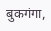बुकगंगा,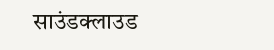साउंडक्लाउड